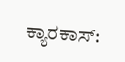ಕ್ಯಾರಕಾಸ್: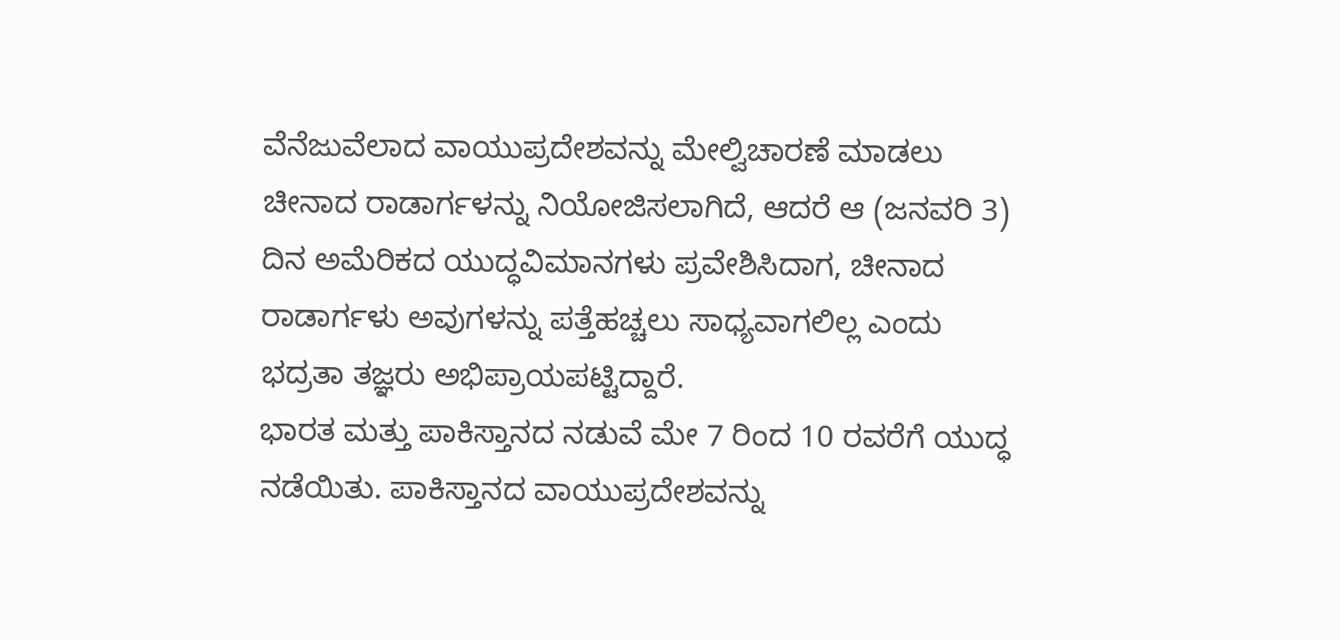ವೆನೆಜುವೆಲಾದ ವಾಯುಪ್ರದೇಶವನ್ನು ಮೇಲ್ವಿಚಾರಣೆ ಮಾಡಲು ಚೀನಾದ ರಾಡಾರ್ಗಳನ್ನು ನಿಯೋಜಿಸಲಾಗಿದೆ, ಆದರೆ ಆ (ಜನವರಿ 3) ದಿನ ಅಮೆರಿಕದ ಯುದ್ಧವಿಮಾನಗಳು ಪ್ರವೇಶಿಸಿದಾಗ, ಚೀನಾದ ರಾಡಾರ್ಗಳು ಅವುಗಳನ್ನು ಪತ್ತೆಹಚ್ಚಲು ಸಾಧ್ಯವಾಗಲಿಲ್ಲ ಎಂದು ಭದ್ರತಾ ತಜ್ಞರು ಅಭಿಪ್ರಾಯಪಟ್ಟಿದ್ದಾರೆ.
ಭಾರತ ಮತ್ತು ಪಾಕಿಸ್ತಾನದ ನಡುವೆ ಮೇ 7 ರಿಂದ 10 ರವರೆಗೆ ಯುದ್ಧ ನಡೆಯಿತು. ಪಾಕಿಸ್ತಾನದ ವಾಯುಪ್ರದೇಶವನ್ನು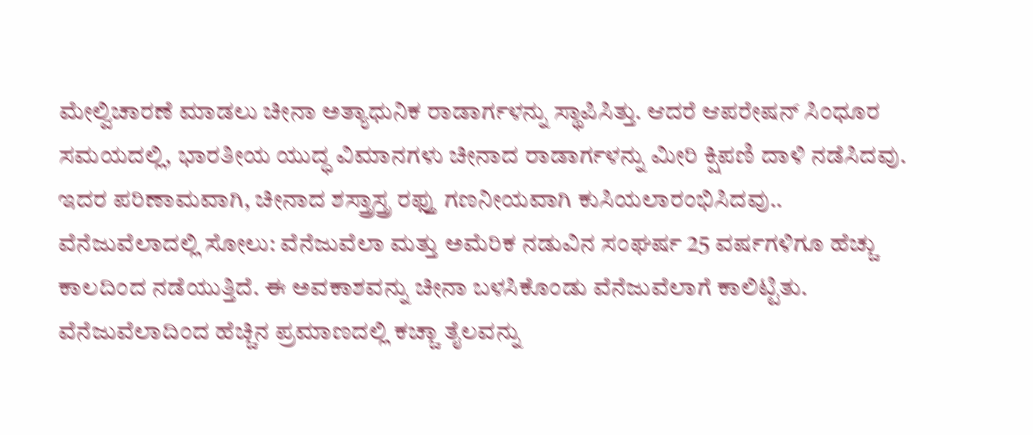ಮೇಲ್ವಿಚಾರಣೆ ಮಾಡಲು ಚೀನಾ ಅತ್ಯಾಧುನಿಕ ರಾಡಾರ್ಗಳನ್ನು ಸ್ಥಾಪಿಸಿತ್ತು. ಆದರೆ ಆಪರೇಷನ್ ಸಿಂಧೂರ ಸಮಯದಲ್ಲಿ, ಭಾರತೀಯ ಯುದ್ಧ ವಿಮಾನಗಳು ಚೀನಾದ ರಾಡಾರ್ಗಳನ್ನು ಮೀರಿ ಕ್ಷಿಪಣಿ ದಾಳಿ ನಡೆಸಿದವು. ಇದರ ಪರಿಣಾಮವಾಗಿ, ಚೀನಾದ ಶಸ್ತ್ರಾಸ್ತ್ರ ರಫ್ತು ಗಣನೀಯವಾಗಿ ಕುಸಿಯಲಾರಂಭಿಸಿದವು..
ವೆನೆಜುವೆಲಾದಲ್ಲಿ ಸೋಲು: ವೆನೆಜುವೆಲಾ ಮತ್ತು ಅಮೆರಿಕ ನಡುವಿನ ಸಂಘರ್ಷ 25 ವರ್ಷಗಳಿಗೂ ಹೆಚ್ಚು ಕಾಲದಿಂದ ನಡೆಯುತ್ತಿದೆ. ಈ ಅವಕಾಶವನ್ನು ಚೀನಾ ಬಳಸಿಕೊಂಡು ವೆನೆಜುವೆಲಾಗೆ ಕಾಲಿಟ್ಟಿತು.
ವೆನೆಜುವೆಲಾದಿಂದ ಹೆಚ್ಚಿನ ಪ್ರಮಾಣದಲ್ಲಿ ಕಚ್ಚಾ ತೈಲವನ್ನು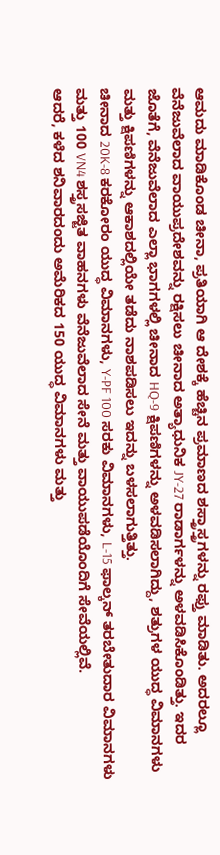ಆಮದು ಮಾಡಿಕೊಂಡ ಚೀನಾ, ಪ್ರತಿಯಾಗಿ ಆ ದೇಶಕ್ಕೆ ಹೆಚ್ಚಿನ ಪ್ರಮಾಣದ ಶಸ್ತ್ರಾಸ್ತ್ರಗಳನ್ನು ರಫ್ತು ಮಾಡಿತು. ಅದರಲ್ಲೂ ವೆನೆಜುವೆಲಾದ ವಾಯುಪ್ರದೇಶವನ್ನು ರಕ್ಷಿಸಲು ಚೀನಾದ ಅತ್ಯಾಧುನಿಕ JY-27 ರಾಡಾರ್ಗಳನ್ನು ಅಳವಡಿಸಿಕೊಂಡಿತ್ತು. ಇದರ ಜೊತೆಗೆ, ವೆನೆಜುವೆಲಾದ ಎಲ್ಲಾ ಭಾಗಗಳಲ್ಲಿ ಚೀನಾದ HQ-9 ಕ್ಷಿಪಣಿಗಳನ್ನು ಅಳವಡಿಸಲಾಗಿದ್ದು, ಶತ್ರುಗಳ ಯುದ್ಧ ವಿಮಾನಗಳು ಮತ್ತು ಕ್ಷಿಪಣಿಗಳನ್ನು ಆಕಾಶದಲ್ಲಿಯೇ ತಡೆದು ನಾಶಪಡಿಸಲು ಇದನ್ನು ಬಳಸಲಾಗುತ್ತಿತ್ತು.
ಚೀನಾದ 20K-8 ಕರಕೋರಂ ಯುದ್ಧ ವಿಮಾನಗಳು, Y-PF 100 ಸರಕು ವಿಮಾನಗಳು, L-15 ಫಾಲ್ಕನ್ ತರಬೇತುದಾರ ವಿಮಾನಗಳು ಮತ್ತು 100 VN4 ಶಸ್ತ್ರಸಜ್ಜಿತ ವಾಹನಗಳು ವೆನೆಜುವೆಲಾದ ಸೇನೆ ಮತ್ತು ವಾಯುಪಡೆಯೊಂದಿಗೆ ಸೇವೆಯಲ್ಲಿವೆ.
ಆದರೆ, ಕಳೆದ ಶನಿವಾರದಂದು ಅಮೆರಿಕದ 150 ಯುದ್ಧ ವಿಮಾನಗಳು ಮತ್ತು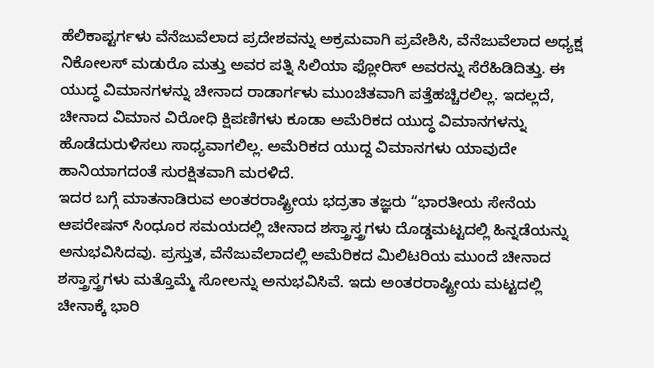ಹೆಲಿಕಾಪ್ಟರ್ಗಳು ವೆನೆಜುವೆಲಾದ ಪ್ರದೇಶವನ್ನು ಅಕ್ರಮವಾಗಿ ಪ್ರವೇಶಿಸಿ, ವೆನೆಜುವೆಲಾದ ಅಧ್ಯಕ್ಷ ನಿಕೋಲಸ್ ಮಡುರೊ ಮತ್ತು ಅವರ ಪತ್ನಿ ಸಿಲಿಯಾ ಫ್ಲೋರಿಸ್ ಅವರನ್ನು ಸೆರೆಹಿಡಿದಿತ್ತು. ಈ ಯುದ್ಧ ವಿಮಾನಗಳನ್ನು ಚೀನಾದ ರಾಡಾರ್ಗಳು ಮುಂಚಿತವಾಗಿ ಪತ್ತೆಹಚ್ಚಿರಲಿಲ್ಲ. ಇದಲ್ಲದೆ, ಚೀನಾದ ವಿಮಾನ ವಿರೋಧಿ ಕ್ಷಿಪಣಿಗಳು ಕೂಡಾ ಅಮೆರಿಕದ ಯುದ್ಧ ವಿಮಾನಗಳನ್ನು ಹೊಡೆದುರುಳಿಸಲು ಸಾಧ್ಯವಾಗಲಿಲ್ಲ. ಅಮೆರಿಕದ ಯುದ್ದ ವಿಮಾನಗಳು ಯಾವುದೇ ಹಾನಿಯಾಗದಂತೆ ಸುರಕ್ಷಿತವಾಗಿ ಮರಳಿದೆ.
ಇದರ ಬಗ್ಗೆ ಮಾತನಾಡಿರುವ ಅಂತರರಾಷ್ಟ್ರೀಯ ಭದ್ರತಾ ತಜ್ಞರು “ಭಾರತೀಯ ಸೇನೆಯ ಆಪರೇಷನ್ ಸಿಂಧೂರ ಸಮಯದಲ್ಲಿ ಚೀನಾದ ಶಸ್ತ್ರಾಸ್ತ್ರಗಳು ದೊಡ್ಡಮಟ್ಟದಲ್ಲಿ ಹಿನ್ನಡೆಯನ್ನು ಅನುಭವಿಸಿದವು. ಪ್ರಸ್ತುತ, ವೆನೆಜುವೆಲಾದಲ್ಲಿ ಅಮೆರಿಕದ ಮಿಲಿಟರಿಯ ಮುಂದೆ ಚೀನಾದ ಶಸ್ತ್ರಾಸ್ತ್ರಗಳು ಮತ್ತೊಮ್ಮೆ ಸೋಲನ್ನು ಅನುಭವಿಸಿವೆ. ಇದು ಅಂತರರಾಷ್ಟ್ರೀಯ ಮಟ್ಟದಲ್ಲಿ ಚೀನಾಕ್ಕೆ ಭಾರಿ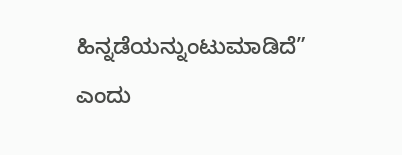ಹಿನ್ನಡೆಯನ್ನುಂಟುಮಾಡಿದೆ” ಎಂದು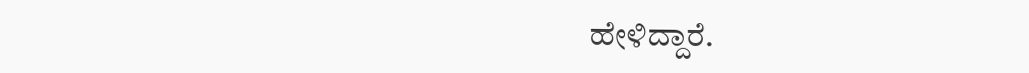ಹೇಳಿದ್ದಾರೆ.